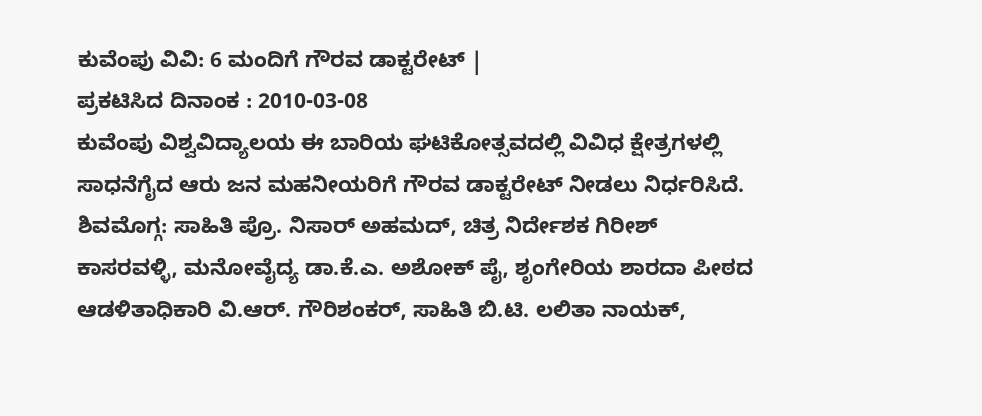ಕುವೆಂಪು ವಿವಿ: 6 ಮಂದಿಗೆ ಗೌರವ ಡಾಕ್ಟರೇಟ್ |
ಪ್ರಕಟಿಸಿದ ದಿನಾಂಕ : 2010-03-08
ಕುವೆಂಪು ವಿಶ್ವವಿದ್ಯಾಲಯ ಈ ಬಾರಿಯ ಘಟಿಕೋತ್ಸವದಲ್ಲಿ ವಿವಿಧ ಕ್ಷೇತ್ರಗಳಲ್ಲಿ ಸಾಧನೆಗೈದ ಆರು ಜನ ಮಹನೀಯರಿಗೆ ಗೌರವ ಡಾಕ್ಟರೇಟ್ ನೀಡಲು ನಿರ್ಧರಿಸಿದೆ.
ಶಿವಮೊಗ್ಗ: ಸಾಹಿತಿ ಪ್ರೊ. ನಿಸಾರ್ ಅಹಮದ್, ಚಿತ್ರ ನಿರ್ದೇಶಕ ಗಿರೀಶ್ ಕಾಸರವಳ್ಳಿ, ಮನೋವೈದ್ಯ ಡಾ.ಕೆ.ಎ. ಅಶೋಕ್ ಪೈ, ಶೃಂಗೇರಿಯ ಶಾರದಾ ಪೀಠದ ಆಡಳಿತಾಧಿಕಾರಿ ವಿ.ಆರ್. ಗೌರಿಶಂಕರ್, ಸಾಹಿತಿ ಬಿ.ಟಿ. ಲಲಿತಾ ನಾಯಕ್,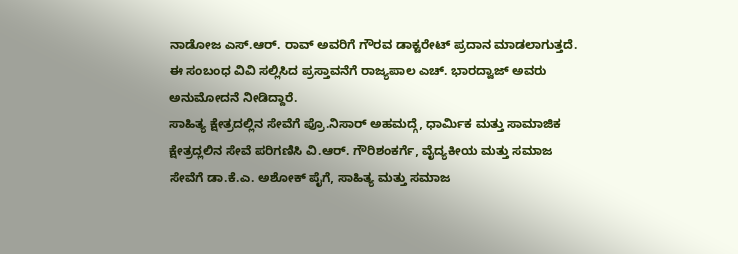ನಾಡೋಜ ಎಸ್.ಆರ್. ರಾವ್ ಅವರಿಗೆ ಗೌರವ ಡಾಕ್ಟರೇಟ್ ಪ್ರದಾನ ಮಾಡಲಾಗುತ್ತದೆ. ಈ ಸಂಬಂಧ ವಿವಿ ಸಲ್ಲಿಸಿದ ಪ್ರಸ್ತಾವನೆಗೆ ರಾಜ್ಯಪಾಲ ಎಚ್. ಭಾರದ್ವಾಜ್ ಅವರು ಅನುಮೋದನೆ ನೀಡಿದ್ದಾರೆ.
ಸಾಹಿತ್ಯ ಕ್ಷೇತ್ರದಲ್ಲಿನ ಸೇವೆಗೆ ಪ್ರೊ.ನಿಸಾರ್ ಅಹಮದ್ಗೆ, ಧಾರ್ಮಿಕ ಮತ್ತು ಸಾಮಾಜಿಕ ಕ್ಷೇತ್ರದ್ಲಲಿನ ಸೇವೆ ಪರಿಗಣಿಸಿ ವಿ.ಆರ್. ಗೌರಿಶಂಕರ್ಗೆ, ವೈದ್ಯಕೀಯ ಮತ್ತು ಸಮಾಜ ಸೇವೆಗೆ ಡಾ.ಕೆ.ಎ. ಅಶೋಕ್ ಪೈಗೆ, ಸಾಹಿತ್ಯ ಮತ್ತು ಸಮಾಜ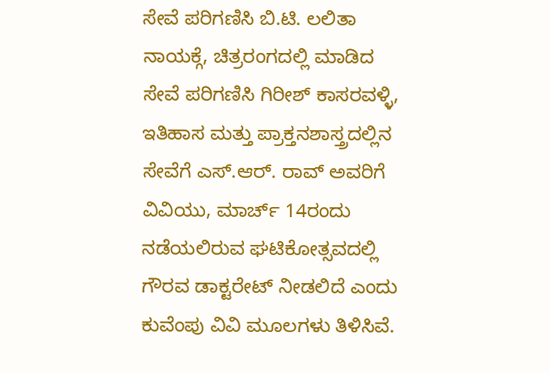ಸೇವೆ ಪರಿಗಣಿಸಿ ಬಿ.ಟಿ. ಲಲಿತಾ ನಾಯಕ್ಗೆ, ಚಿತ್ರರಂಗದಲ್ಲಿ ಮಾಡಿದ ಸೇವೆ ಪರಿಗಣಿಸಿ ಗಿರೀಶ್ ಕಾಸರವಳ್ಳಿ, ಇತಿಹಾಸ ಮತ್ತು ಪ್ರಾಕ್ತನಶಾಸ್ತ್ರದಲ್ಲಿನ ಸೇವೆಗೆ ಎಸ್.ಆರ್. ರಾವ್ ಅವರಿಗೆ ವಿವಿಯು, ಮಾರ್ಚ್ 14ರಂದು ನಡೆಯಲಿರುವ ಘಟಿಕೋತ್ಸವದಲ್ಲಿ ಗೌರವ ಡಾಕ್ಟರೇಟ್ ನೀಡಲಿದೆ ಎಂದು ಕುವೆಂಪು ವಿವಿ ಮೂಲಗಳು ತಿಳಿಸಿವೆ.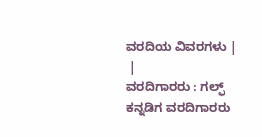ವರದಿಯ ವಿವರಗಳು |
 |
ವರದಿಗಾರರು : ಗಲ್ಫ್ ಕನ್ನಡಿಗ ವರದಿಗಾರರು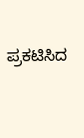ಪ್ರಕಟಿಸಿದ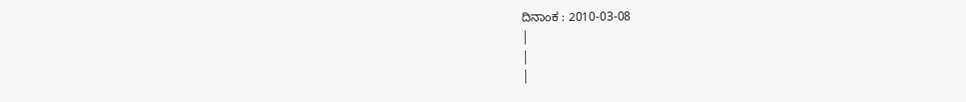ದಿನಾಂಕ : 2010-03-08
|
|
|